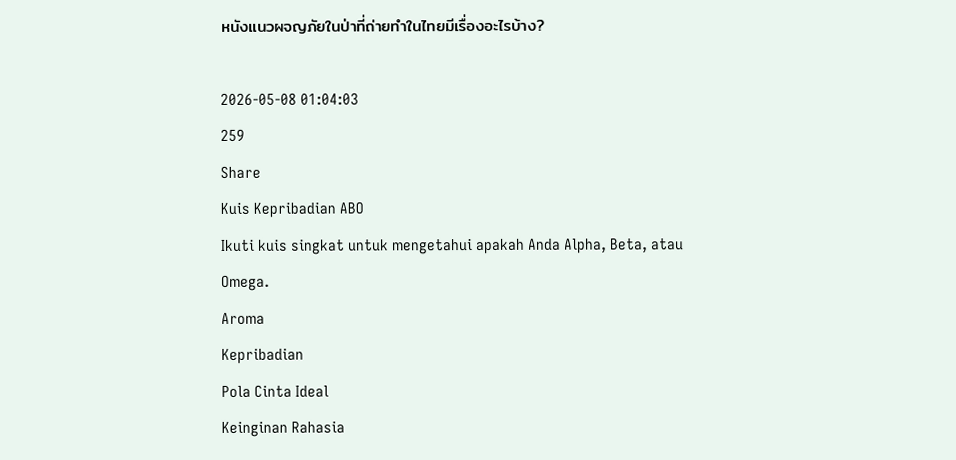หนังแนวผจญภัยในป่าที่ถ่ายทำในไทยมีเรื่องอะไรบ้าง?

2026-05-08 01:04:03
259
Share
Kuis Kepribadian ABO
Ikuti kuis singkat untuk mengetahui apakah Anda Alpha, Beta, atau Omega.
Aroma
Kepribadian
Pola Cinta Ideal
Keinginan Rahasia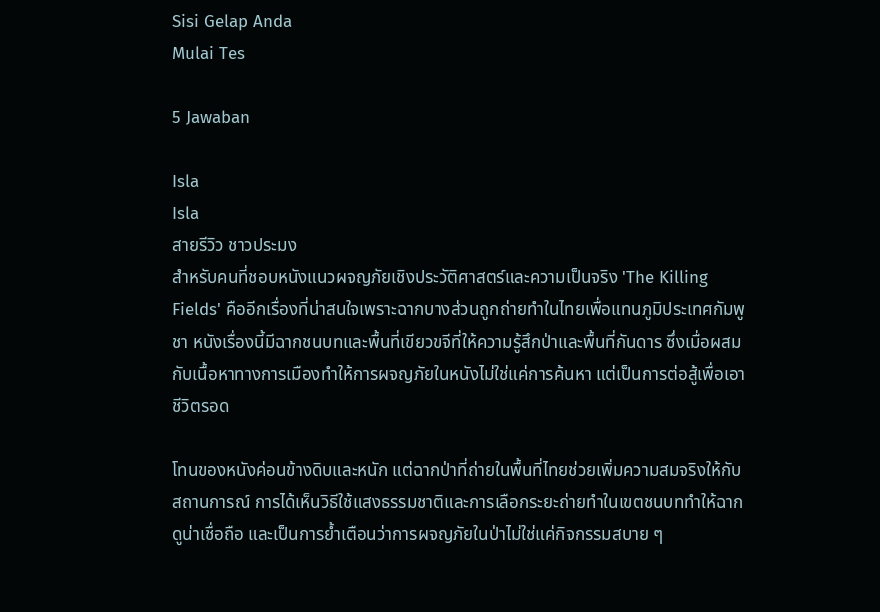Sisi Gelap Anda
Mulai Tes

5 Jawaban

Isla
Isla
สายรีวิว ชาวประมง
สำหรับคนที่ชอบหนังแนวผจญภัยเชิงประวัติศาสตร์และความเป็นจริง 'The Killing Fields' คืออีกเรื่องที่น่าสนใจเพราะฉากบางส่วนถูกถ่ายทำในไทยเพื่อแทนภูมิประเทศกัมพูชา หนังเรื่องนี้มีฉากชนบทและพื้นที่เขียวขจีที่ให้ความรู้สึกป่าและพื้นที่กันดาร ซึ่งเมื่อผสมกับเนื้อหาทางการเมืองทำให้การผจญภัยในหนังไม่ใช่แค่การค้นหา แต่เป็นการต่อสู้เพื่อเอาชีวิตรอด

โทนของหนังค่อนข้างดิบและหนัก แต่ฉากป่าที่ถ่ายในพื้นที่ไทยช่วยเพิ่มความสมจริงให้กับสถานการณ์ การได้เห็นวิธีใช้แสงธรรมชาติและการเลือกระยะถ่ายทำในเขตชนบททำให้ฉากดูน่าเชื่อถือ และเป็นการย้ำเตือนว่าการผจญภัยในป่าไม่ใช่แค่กิจกรรมสบาย ๆ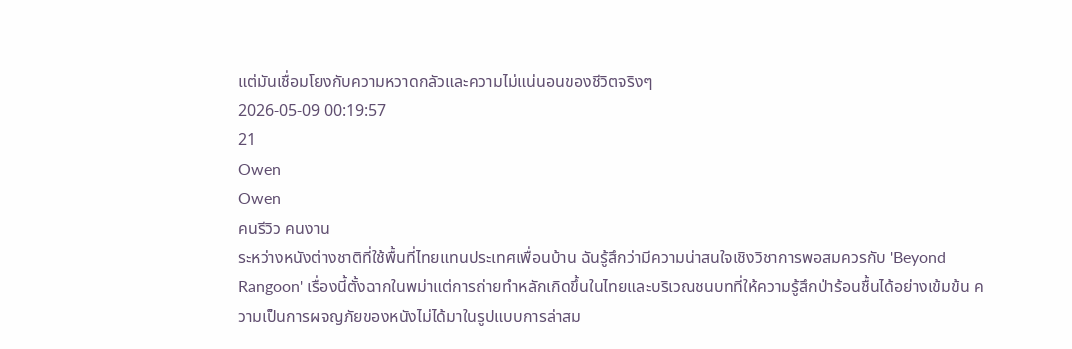แต่มันเชื่อมโยงกับความหวาดกลัวและความไม่แน่นอนของชีวิตจริงๆ
2026-05-09 00:19:57
21
Owen
Owen
คนรีวิว คนงาน
ระหว่างหนังต่างชาติที่ใช้พื้นที่ไทยแทนประเทศเพื่อนบ้าน ฉันรู้สึกว่ามีความน่าสนใจเชิงวิชาการพอสมควรกับ 'Beyond Rangoon' เรื่องนี้ตั้งฉากในพม่าแต่การถ่ายทำหลักเกิดขึ้นในไทยและบริเวณชนบทที่ให้ความรู้สึกป่าร้อนชื้นได้อย่างเข้มข้น ความเป็นการผจญภัยของหนังไม่ได้มาในรูปแบบการล่าสม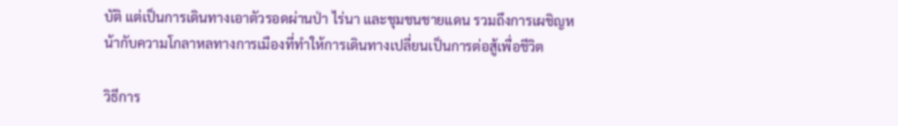บัติ แต่เป็นการเดินทางเอาตัวรอดผ่านป่า ไร่นา และชุมชนชายแดน รวมถึงการเผชิญหน้ากับความโกลาหลทางการเมืองที่ทำให้การเดินทางเปลี่ยนเป็นการต่อสู้เพื่อชีวิต

วิธีการ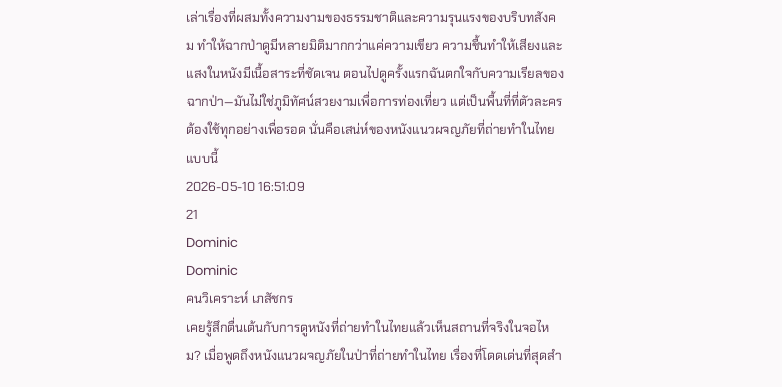เล่าเรื่องที่ผสมทั้งความงามของธรรมชาติและความรุนแรงของบริบทสังคม ทำให้ฉากป่าดูมีหลายมิติมากกว่าแค่ความเขียว ความชื้นทำให้เสียงและแสงในหนังมีเนื้อสาระที่ชัดเจน ตอนไปดูครั้งแรกฉันตกใจกับความเรียลของฉากป่า—มันไม่ใช่ภูมิทัศน์สวยงามเพื่อการท่องเที่ยว แต่เป็นพื้นที่ที่ตัวละครต้องใช้ทุกอย่างเพื่อรอด นั่นคือเสน่ห์ของหนังแนวผจญภัยที่ถ่ายทำในไทยแบบนี้
2026-05-10 16:51:09
21
Dominic
Dominic
คนวิเคราะห์ เภสัชกร
เคยรู้สึกตื่นเต้นกับการดูหนังที่ถ่ายทำในไทยแล้วเห็นสถานที่จริงในจอไหม? เมื่อพูดถึงหนังแนวผจญภัยในป่าที่ถ่ายทำในไทย เรื่องที่โดดเด่นที่สุดสำ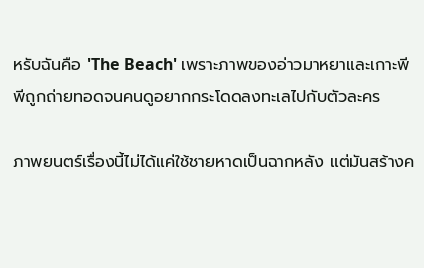หรับฉันคือ 'The Beach' เพราะภาพของอ่าวมาหยาและเกาะพีพีถูกถ่ายทอดจนคนดูอยากกระโดดลงทะเลไปกับตัวละคร

ภาพยนตร์เรื่องนี้ไม่ได้แค่ใช้ชายหาดเป็นฉากหลัง แต่มันสร้างค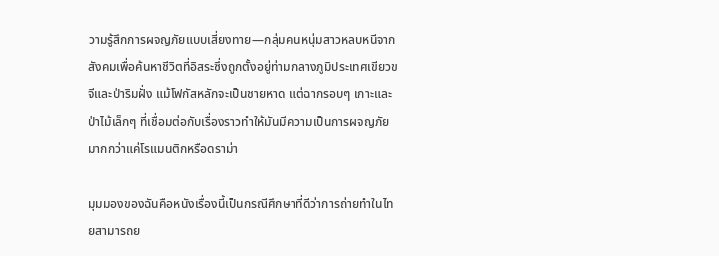วามรู้สึกการผจญภัยแบบเสี่ยงทาย—กลุ่มคนหนุ่มสาวหลบหนีจากสังคมเพื่อค้นหาชีวิตที่อิสระซึ่งถูกตั้งอยู่ท่ามกลางภูมิประเทศเขียวขจีและป่าริมฝั่ง แม้โฟกัสหลักจะเป็นชายหาด แต่ฉากรอบๆ เกาะและป่าไม้เล็กๆ ที่เชื่อมต่อกับเรื่องราวทำให้มันมีความเป็นการผจญภัยมากกว่าแค่โรแมนติกหรือดราม่า

มุมมองของฉันคือหนังเรื่องนี้เป็นกรณีศึกษาที่ดีว่าการถ่ายทำในไทยสามารถย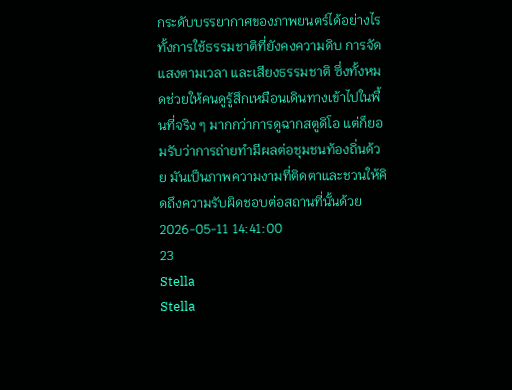กระดับบรรยากาศของภาพยนตร์ได้อย่างไร ทั้งการใช้ธรรมชาติที่ยังคงความดิบ การจัดแสงตามเวลา และเสียงธรรมชาติ ซึ่งทั้งหมดช่วยให้คนดูรู้สึกเหมือนเดินทางเข้าไปในพื้นที่จริง ๆ มากกว่าการดูฉากสตูดิโอ แต่ก็ยอมรับว่าการถ่ายทำมีผลต่อชุมชนท้องถิ่นด้วย มันเป็นภาพความงามที่ติดตาและชวนให้คิดถึงความรับผิดชอบต่อสถานที่นั้นด้วย
2026-05-11 14:41:00
23
Stella
Stella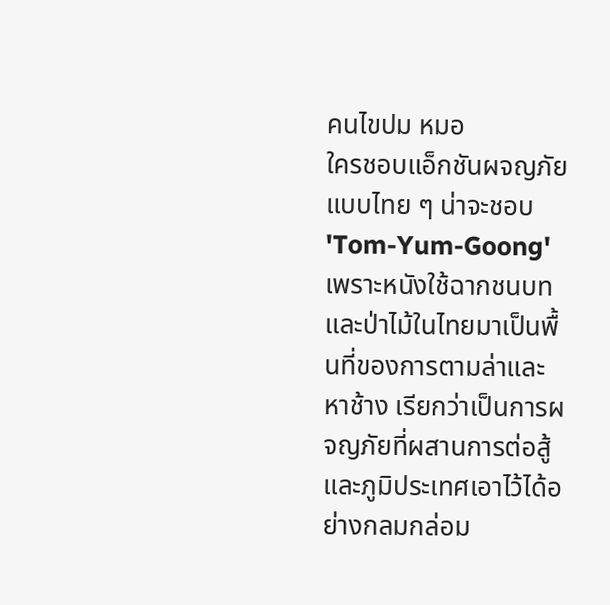คนไขปม หมอ
ใครชอบแอ็กชันผจญภัยแบบไทย ๆ น่าจะชอบ 'Tom-Yum-Goong' เพราะหนังใช้ฉากชนบทและป่าไม้ในไทยมาเป็นพื้นที่ของการตามล่าและหาช้าง เรียกว่าเป็นการผจญภัยที่ผสานการต่อสู้และภูมิประเทศเอาไว้ได้อย่างกลมกล่อม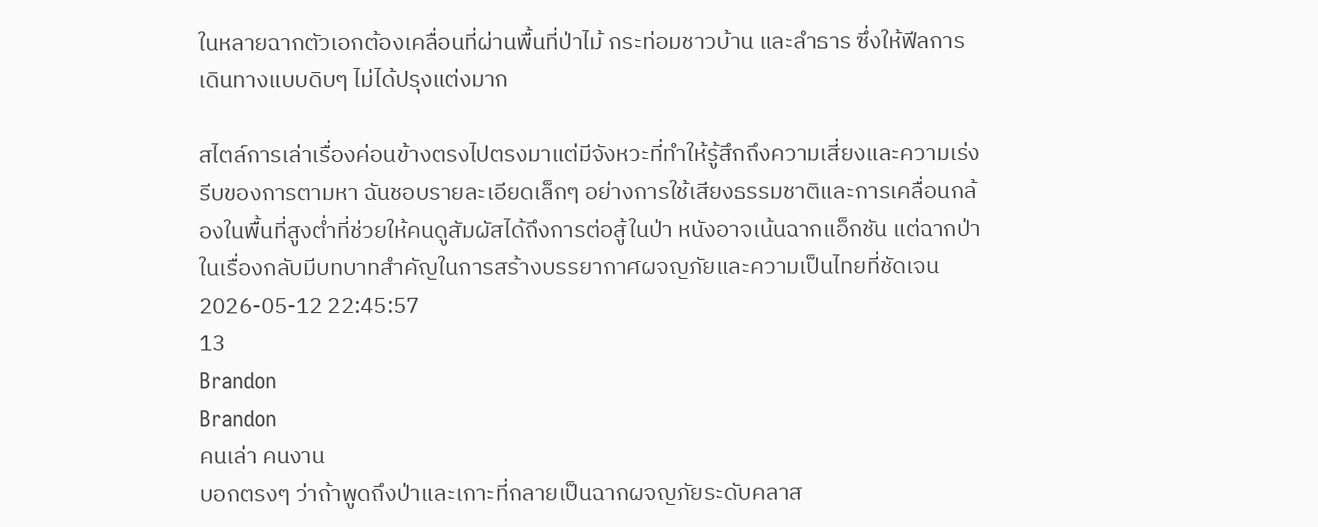ในหลายฉากตัวเอกต้องเคลื่อนที่ผ่านพื้นที่ป่าไม้ กระท่อมชาวบ้าน และลำธาร ซึ่งให้ฟีลการเดินทางแบบดิบๆ ไม่ได้ปรุงแต่งมาก

สไตล์การเล่าเรื่องค่อนข้างตรงไปตรงมาแต่มีจังหวะที่ทำให้รู้สึกถึงความเสี่ยงและความเร่งรีบของการตามหา ฉันชอบรายละเอียดเล็กๆ อย่างการใช้เสียงธรรมชาติและการเคลื่อนกล้องในพื้นที่สูงต่ำที่ช่วยให้คนดูสัมผัสได้ถึงการต่อสู้ในป่า หนังอาจเน้นฉากแอ็กชัน แต่ฉากป่าในเรื่องกลับมีบทบาทสำคัญในการสร้างบรรยากาศผจญภัยและความเป็นไทยที่ชัดเจน
2026-05-12 22:45:57
13
Brandon
Brandon
คนเล่า คนงาน
บอกตรงๆ ว่าถ้าพูดถึงป่าและเกาะที่กลายเป็นฉากผจญภัยระดับคลาส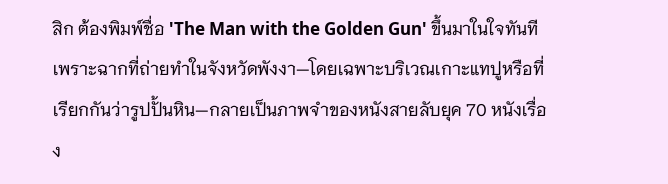สิก ต้องพิมพ์ชื่อ 'The Man with the Golden Gun' ขึ้นมาในใจทันที เพราะฉากที่ถ่ายทำในจังหวัดพังงา—โดยเฉพาะบริเวณเกาะแทปูหรือที่เรียกกันว่ารูปปั้นหิน—กลายเป็นภาพจำของหนังสายลับยุค 70 หนังเรื่อง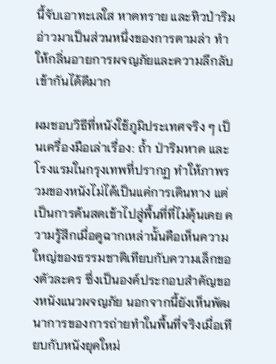นี้จับเอาทะเลใส หาดทราย และทิวป่าริมอ่าวมาเป็นส่วนหนึ่งของการตามล่า ทำให้กลิ่นอายการผจญภัยและความลึกลับเข้ากันได้ดีมาก

ผมชอบวิธีที่หนังใช้ภูมิประเทศจริง ๆ เป็นเครื่องมือเล่าเรื่อง: ถ้ำ ป่าริมหาด และโรงแรมในกรุงเทพที่ปรากฏ ทำให้ภาพรวมของหนังไม่ได้เป็นแค่การเดินทาง แต่เป็นการด้นสดเข้าไปสู่พื้นที่ที่ไม่คุ้นเคย ความรู้สึกเมื่อดูฉากเหล่านั้นคือเห็นความใหญ่ของธรรมชาติเทียบกับความเล็กของตัวละคร ซึ่งเป็นองค์ประกอบสำคัญของหนังแนวผจญภัย นอกจากนี้ยังเห็นพัฒนาการของการถ่ายทำในพื้นที่จริงเมื่อเทียบกับหนังยุคใหม่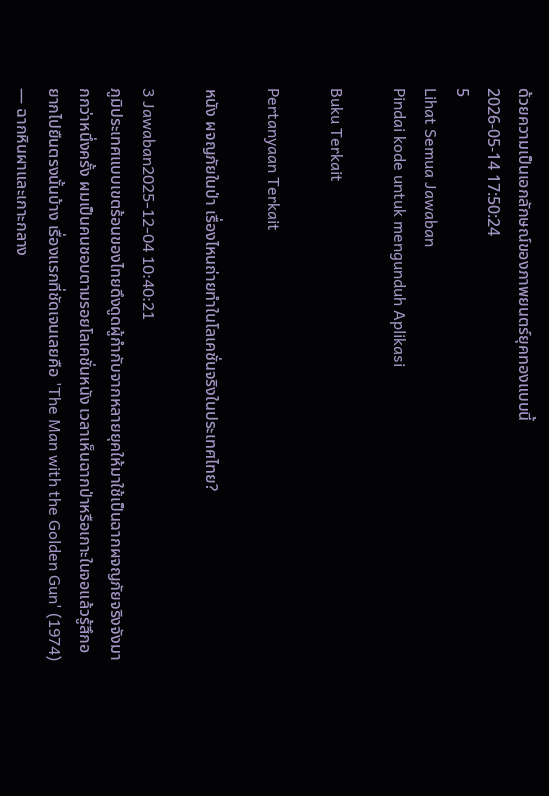ด้วยความเป็นเอกลักษณ์ของภาพยนตร์ยุคทองแบบนี้
2026-05-14 17:50:24
5
Lihat Semua Jawaban
Pindai kode untuk mengunduh Aplikasi

Buku Terkait

Pertanyaan Terkait

หนัง ผจญภัยในป่า เรื่องไหนถ่ายทำในโลเคชั่นจริงในประเทศไทย?

3 Jawaban2025-12-04 10:40:21
ภูมิประเทศแบบเขตร้อนของไทยดึงดูดผู้กำกับจากหลายยุคให้มาใช้เป็นฉากผจญภัยจริงจังมากกว่าหนึ่งครั้ง ผมเป็นคนชอบตามรอยโลเคชั่นหนัง เวลาเห็นฉากป่าหรือเกาะในจอแล้วรู้สึกอยากไปยืนตรงนั้นบ้าง เรื่องแรกที่ชัดเจนเลยคือ 'The Man with the Golden Gun' (1974) — ฉากหินผาและเกาะกลาง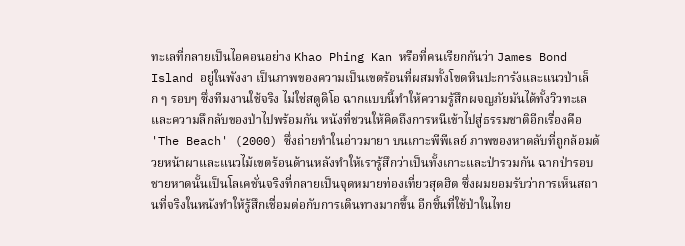ทะเลที่กลายเป็นไอคอนอย่าง Khao Phing Kan หรือที่คนเรียกกันว่า James Bond Island อยู่ในพังงา เป็นภาพของความเป็นเขตร้อนที่ผสมทั้งโขดหินปะการังและแนวป่าเล็ก ๆ รอบๆ ซึ่งทีมงานใช้จริง ไม่ใช่สตูดิโอ ฉากแบบนี้ทำให้ความรู้สึกผจญภัยมันได้ทั้งวิวทะเลและความลึกลับของป่าไปพร้อมกัน หนังที่ชวนให้คิดถึงการหนีเข้าไปสู่ธรรมชาติอีกเรื่องคือ 'The Beach' (2000) ซึ่งถ่ายทำในอ่าวมายา บนเกาะพีพีเลย์ ภาพของหาดลับที่ถูกล้อมด้วยหน้าผาและแนวไม้เขตร้อนด้านหลังทำให้เรารู้สึกว่าเป็นทั้งเกาะและป่ารวมกัน ฉากป่ารอบชายหาดนั้นเป็นโลเคชั่นจริงที่กลายเป็นจุดหมายท่องเที่ยวสุดฮิต ซึ่งผมยอมรับว่าการเห็นสถานที่จริงในหนังทำให้รู้สึกเชื่อมต่อกับการเดินทางมากขึ้น อีกชิ้นที่ใช้ป่าในไทย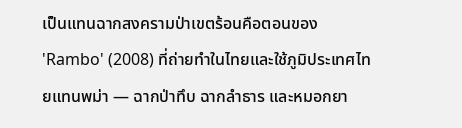เป็นแทนฉากสงครามป่าเขตร้อนคือตอนของ 'Rambo' (2008) ที่ถ่ายทำในไทยและใช้ภูมิประเทศไทยแทนพม่า — ฉากป่าทึบ ฉากลำธาร และหมอกยา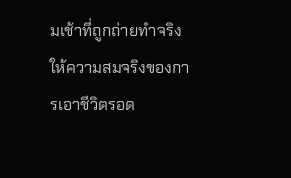มเช้าที่ถูกถ่ายทำจริงให้ความสมจริงของการเอาชีวิตรอด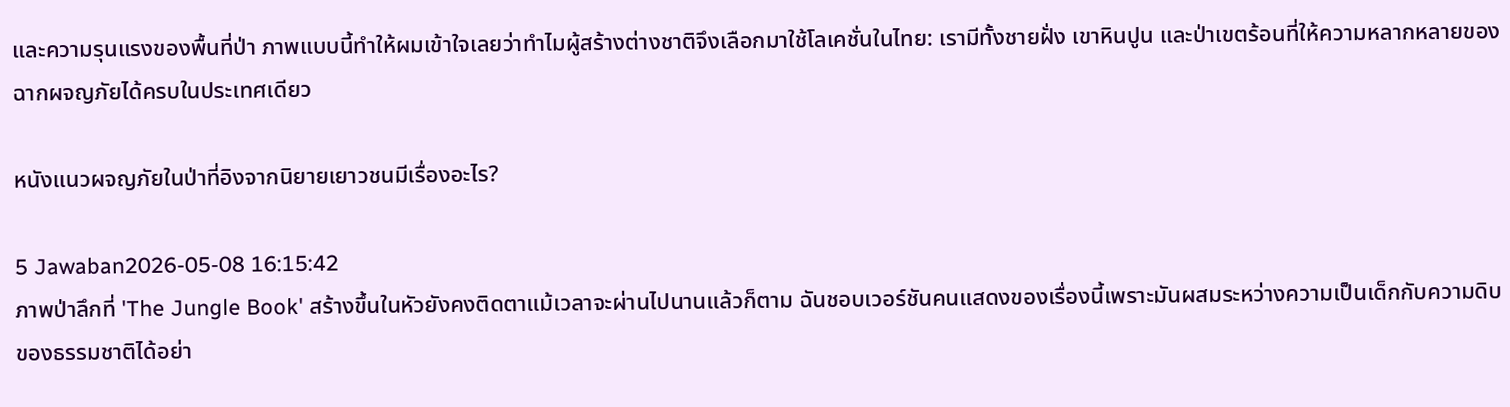และความรุนแรงของพื้นที่ป่า ภาพแบบนี้ทำให้ผมเข้าใจเลยว่าทำไมผู้สร้างต่างชาติจึงเลือกมาใช้โลเคชั่นในไทย: เรามีทั้งชายฝั่ง เขาหินปูน และป่าเขตร้อนที่ให้ความหลากหลายของฉากผจญภัยได้ครบในประเทศเดียว

หนังแนวผจญภัยในป่าที่อิงจากนิยายเยาวชนมีเรื่องอะไร?

5 Jawaban2026-05-08 16:15:42
ภาพป่าลึกที่ 'The Jungle Book' สร้างขึ้นในหัวยังคงติดตาแม้เวลาจะผ่านไปนานแล้วก็ตาม ฉันชอบเวอร์ชันคนแสดงของเรื่องนี้เพราะมันผสมระหว่างความเป็นเด็กกับความดิบของธรรมชาติได้อย่า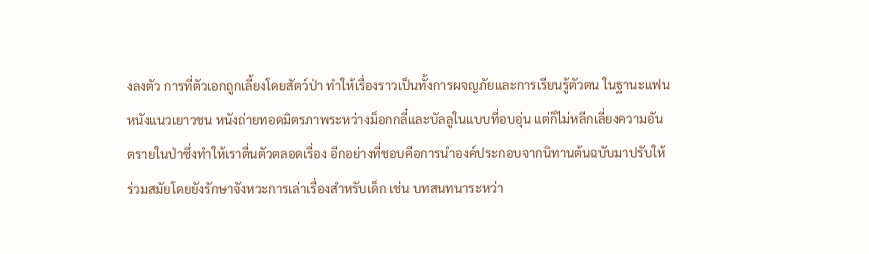งลงตัว การที่ตัวเอกถูกเลี้ยงโดยสัตว์ป่า ทำให้เรื่องราวเป็นทั้งการผจญภัยและการเรียนรู้ตัวตน ในฐานะแฟนหนังแนวเยาวชน หนังถ่ายทอดมิตรภาพระหว่างม็อกกลี๋และบัลลูในแบบที่อบอุ่น แต่ก็ไม่หลีกเลี่ยงความอันตรายในป่าซึ่งทำให้เราตื่นตัวตลอดเรื่อง อีกอย่างที่ชอบคือการนำองค์ประกอบจากนิทานต้นฉบับมาปรับให้ร่วมสมัยโดยยังรักษาจังหวะการเล่าเรื่องสำหรับเด็ก เช่น บทสนทนาระหว่า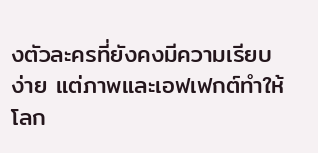งตัวละครที่ยังคงมีความเรียบง่าย แต่ภาพและเอฟเฟกต์ทำให้โลก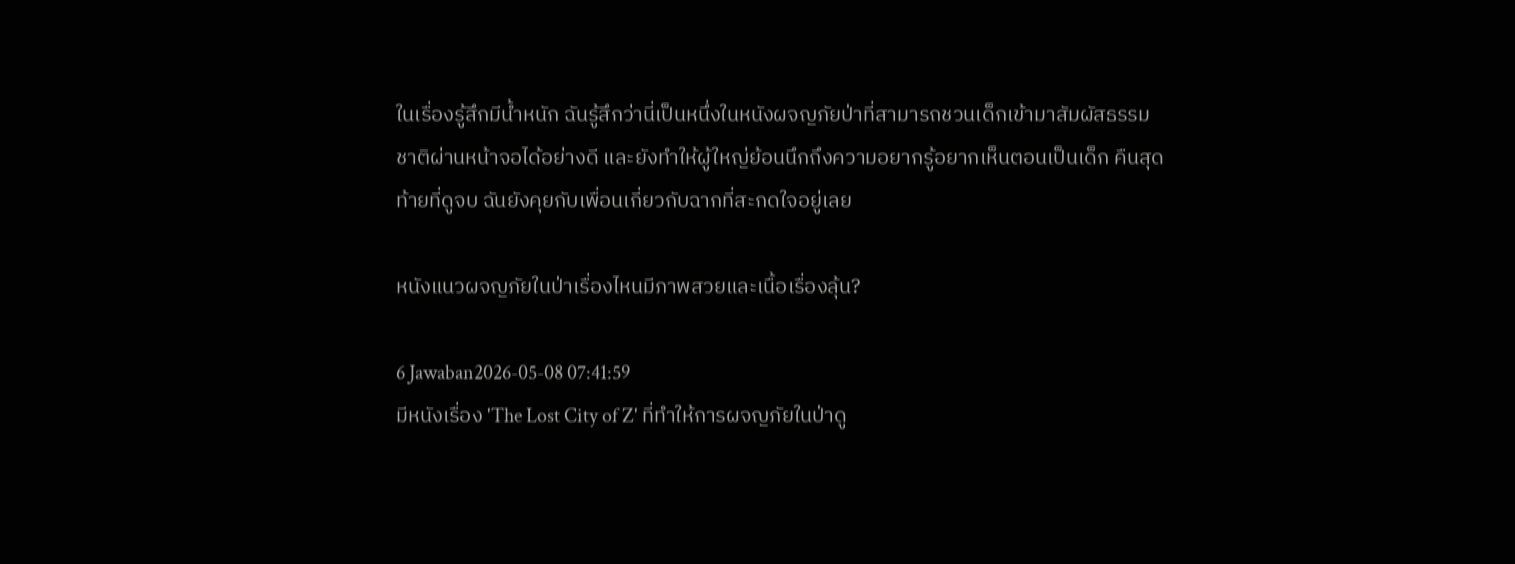ในเรื่องรู้สึกมีน้ำหนัก ฉันรู้สึกว่านี่เป็นหนึ่งในหนังผจญภัยป่าที่สามารถชวนเด็กเข้ามาสัมผัสธรรมชาติผ่านหน้าจอได้อย่างดี และยังทำให้ผู้ใหญ่ย้อนนึกถึงความอยากรู้อยากเห็นตอนเป็นเด็ก คืนสุดท้ายที่ดูจบ ฉันยังคุยกับเพื่อนเกี่ยวกับฉากที่สะกดใจอยู่เลย

หนังแนวผจญภัยในป่าเรื่องไหนมีภาพสวยและเนื้อเรื่องลุ้น?

6 Jawaban2026-05-08 07:41:59
มีหนังเรื่อง 'The Lost City of Z' ที่ทำให้การผจญภัยในป่าดู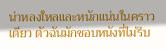น่าหลงใหลและหนักแน่นในคราวเดียว ตัวฉันมักชอบหนังที่ไม่รีบ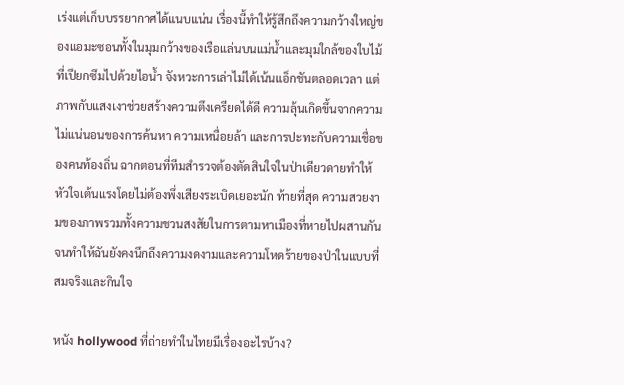เร่งแต่เก็บบรรยากาศได้แนบแน่น เรื่องนี้ทำให้รู้สึกถึงความกว้างใหญ่ของแอมะซอนทั้งในมุมกว้างของเรือแล่นบนแม่น้ำและมุมใกล้ของใบไม้ที่เปียกซึมไปด้วยไอน้ำ จังหวะการเล่าไม่ได้เน้นแอ็กชันตลอดเวลา แต่ภาพกับแสงเงาช่วยสร้างความตึงเครียดได้ดี ความลุ้นเกิดขึ้นจากความไม่แน่นอนของการค้นหา ความเหนื่อยล้า และการปะทะกับความเชื่อของคนท้องถิ่น ฉากตอนที่ทีมสำรวจต้องตัดสินใจในป่าเดียวดายทำให้หัวใจเต้นแรงโดยไม่ต้องพึ่งเสียงระเบิดเยอะนัก ท้ายที่สุด ความสวยงามของภาพรวมทั้งความชวนสงสัยในการตามหาเมืองที่หายไปผสานกันจนทำให้ฉันยังคงนึกถึงความงดงามและความโหดร้ายของป่าในแบบที่สมจริงและกินใจ

หนัง hollywood ที่ถ่ายทำในไทยมีเรื่องอะไรบ้าง?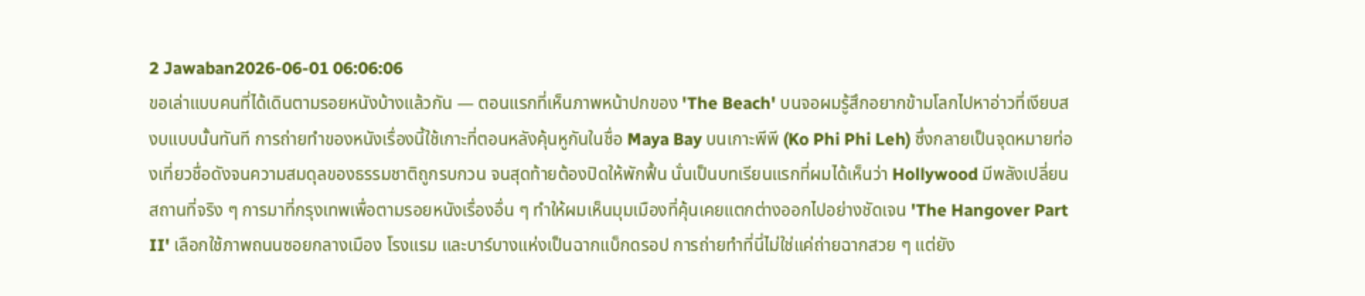2 Jawaban2026-06-01 06:06:06
ขอเล่าแบบคนที่ได้เดินตามรอยหนังบ้างแล้วกัน — ตอนแรกที่เห็นภาพหน้าปกของ 'The Beach' บนจอผมรู้สึกอยากข้ามโลกไปหาอ่าวที่เงียบสงบแบบนั้นทันที การถ่ายทำของหนังเรื่องนี้ใช้เกาะที่ตอนหลังคุ้นหูกันในชื่อ Maya Bay บนเกาะพีพี (Ko Phi Phi Leh) ซึ่งกลายเป็นจุดหมายท่องเที่ยวชื่อดังจนความสมดุลของธรรมชาติถูกรบกวน จนสุดท้ายต้องปิดให้พักฟื้น นั่นเป็นบทเรียนแรกที่ผมได้เห็นว่า Hollywood มีพลังเปลี่ยนสถานที่จริง ๆ การมาที่กรุงเทพเพื่อตามรอยหนังเรื่องอื่น ๆ ทำให้ผมเห็นมุมเมืองที่คุ้นเคยแตกต่างออกไปอย่างชัดเจน 'The Hangover Part II' เลือกใช้ภาพถนนซอยกลางเมือง โรงแรม และบาร์บางแห่งเป็นฉากแบ็กดรอป การถ่ายทำที่นี่ไม่ใช่แค่ถ่ายฉากสวย ๆ แต่ยัง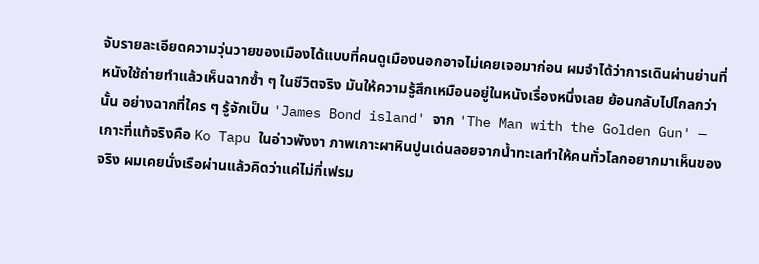จับรายละเอียดความวุ่นวายของเมืองได้แบบที่คนดูเมืองนอกอาจไม่เคยเจอมาก่อน ผมจำได้ว่าการเดินผ่านย่านที่หนังใช้ถ่ายทำแล้วเห็นฉากซ้ำ ๆ ในชีวิตจริง มันให้ความรู้สึกเหมือนอยู่ในหนังเรื่องหนึ่งเลย ย้อนกลับไปไกลกว่านั้น อย่างฉากที่ใคร ๆ รู้จักเป็น 'James Bond island' จาก 'The Man with the Golden Gun' — เกาะที่แท้จริงคือ Ko Tapu ในอ่าวพังงา ภาพเกาะผาหินปูนเด่นลอยจากน้ำทะเลทำให้คนทั่วโลกอยากมาเห็นของจริง ผมเคยนั่งเรือผ่านแล้วคิดว่าแค่ไม่กี่เฟรม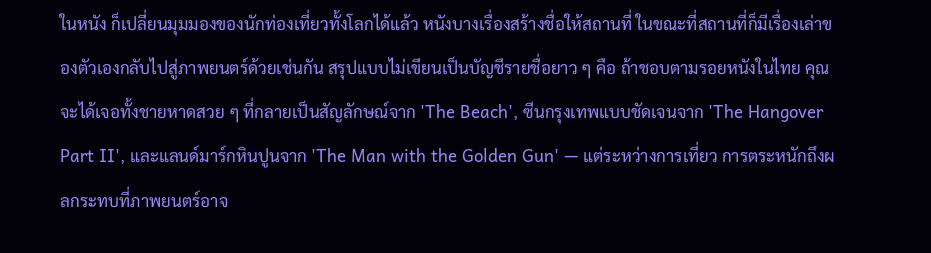ในหนัง ก็เปลี่ยนมุมมองของนักท่องเที่ยวทั้งโลกได้แล้ว หนังบางเรื่องสร้างชื่อให้สถานที่ ในขณะที่สถานที่ก็มีเรื่องเล่าของตัวเองกลับไปสู่ภาพยนตร์ด้วยเช่นกัน สรุปแบบไม่เขียนเป็นบัญชีรายชื่อยาว ๆ คือ ถ้าชอบตามรอยหนังในไทย คุณจะได้เจอทั้งชายหาดสวย ๆ ที่กลายเป็นสัญลักษณ์จาก 'The Beach', ซีนกรุงเทพแบบชัดเจนจาก 'The Hangover Part II', และแลนด์มาร์กหินปูนจาก 'The Man with the Golden Gun' — แต่ระหว่างการเที่ยว การตระหนักถึงผลกระทบที่ภาพยนตร์อาจ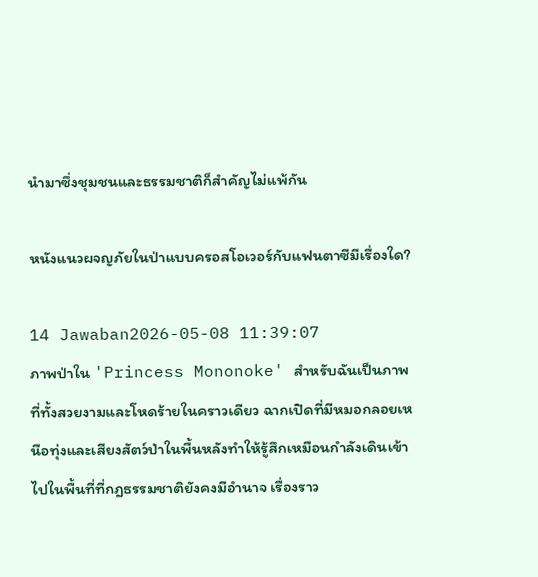นำมาซึ่งชุมชนและธรรมชาติก็สำคัญไม่แพ้กัน

หนังแนวผจญภัยในป่าแบบครอสโอเวอร์กับแฟนตาซีมีเรื่องใด?

14 Jawaban2026-05-08 11:39:07
ภาพป่าใน 'Princess Mononoke' สำหรับฉันเป็นภาพที่ทั้งสวยงามและโหดร้ายในคราวเดียว ฉากเปิดที่มีหมอกลอยเหนือทุ่งและเสียงสัตว์ป่าในพื้นหลังทำให้รู้สึกเหมือนกำลังเดินเข้าไปในพื้นที่ที่กฎธรรมชาติยังคงมีอำนาจ เรื่องราว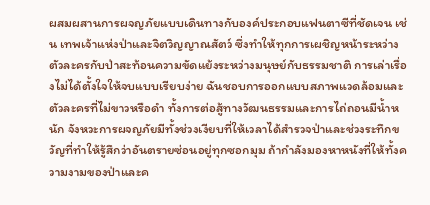ผสมผสานการผจญภัยแบบเดินทางกับองค์ประกอบแฟนตาซีที่ชัดเจน เช่น เทพเจ้าแห่งป่าและจิตวิญญาณสัตว์ ซึ่งทำให้ทุกการเผชิญหน้าระหว่างตัวละครกับป่าสะท้อนความขัดแย้งระหว่างมนุษย์กับธรรมชาติ การเล่าเรื่องไม่ได้ตั้งใจให้จบแบบเรียบง่าย ฉันชอบการออกแบบสภาพแวดล้อมและตัวละครที่ไม่ขาวหรือดำ ทั้งการต่อสู้ทางวัฒนธรรมและการไถ่ถอนมีน้ำหนัก จังหวะการผจญภัยมีทั้งช่วงเงียบที่ให้เวลาได้สำรวจป่าและช่วงระทึกขวัญที่ทำให้รู้สึกว่าอันตรายซ่อนอยู่ทุกซอกมุม ถ้ากำลังมองหาหนังที่ให้ทั้งความงามของป่าและค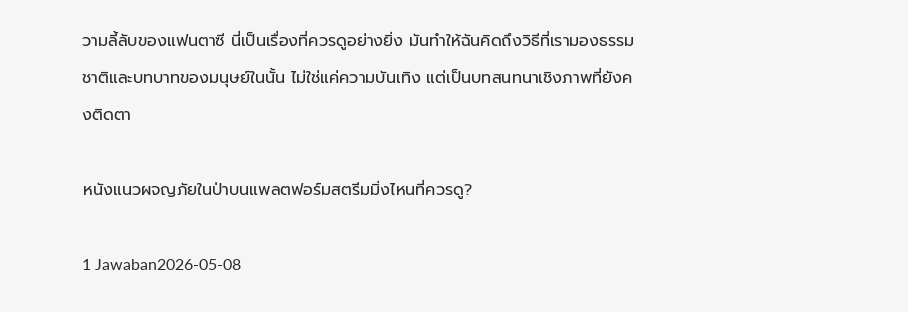วามลี้ลับของแฟนตาซี นี่เป็นเรื่องที่ควรดูอย่างยิ่ง มันทำให้ฉันคิดถึงวิธีที่เรามองธรรมชาติและบทบาทของมนุษย์ในนั้น ไม่ใช่แค่ความบันเทิง แต่เป็นบทสนทนาเชิงภาพที่ยังคงติดตา

หนังแนวผจญภัยในป่าบนแพลตฟอร์มสตรีมมิ่งไหนที่ควรดู?

1 Jawaban2026-05-08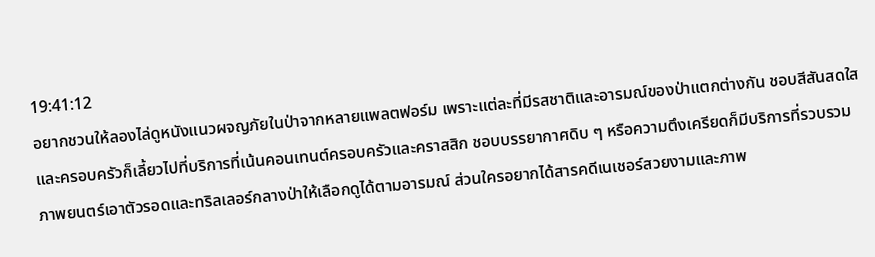19:41:12
อยากชวนให้ลองไล่ดูหนังแนวผจญภัยในป่าจากหลายแพลตฟอร์ม เพราะแต่ละที่มีรสชาติและอารมณ์ของป่าแตกต่างกัน ชอบสีสันสดใสและครอบครัวก็เลี้ยวไปที่บริการที่เน้นคอนเทนต์ครอบครัวและคราสสิก ชอบบรรยากาศดิบ ๆ หรือความตึงเครียดก็มีบริการที่รวบรวมภาพยนตร์เอาตัวรอดและทริลเลอร์กลางป่าให้เลือกดูได้ตามอารมณ์ ส่วนใครอยากได้สารคดีเนเชอร์สวยงามและภาพ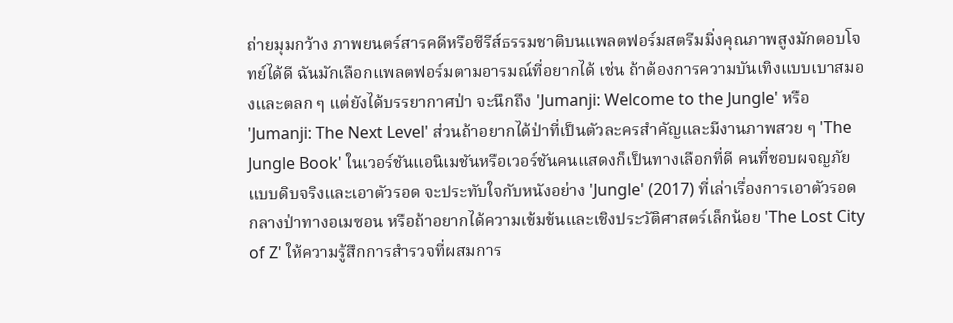ถ่ายมุมกว้าง ภาพยนตร์สารคดีหรือซีรีส์ธรรมชาติบนแพลตฟอร์มสตรีมมิ่งคุณภาพสูงมักตอบโจทย์ได้ดี ฉันมักเลือกแพลตฟอร์มตามอารมณ์ที่อยากได้ เช่น ถ้าต้องการความบันเทิงแบบเบาสมองและตลก ๆ แต่ยังได้บรรยากาศป่า จะนึกถึง 'Jumanji: Welcome to the Jungle' หรือ 'Jumanji: The Next Level' ส่วนถ้าอยากได้ป่าที่เป็นตัวละครสำคัญและมีงานภาพสวย ๆ 'The Jungle Book' ในเวอร์ชันแอนิเมชันหรือเวอร์ชันคนแสดงก็เป็นทางเลือกที่ดี คนที่ชอบผจญภัยแบบดิบจริงและเอาตัวรอด จะประทับใจกับหนังอย่าง 'Jungle' (2017) ที่เล่าเรื่องการเอาตัวรอดกลางป่าทางอเมซอน หรือถ้าอยากได้ความเข้มข้นและเชิงประวัติศาสตร์เล็กน้อย 'The Lost City of Z' ให้ความรู้สึกการสำรวจที่ผสมการ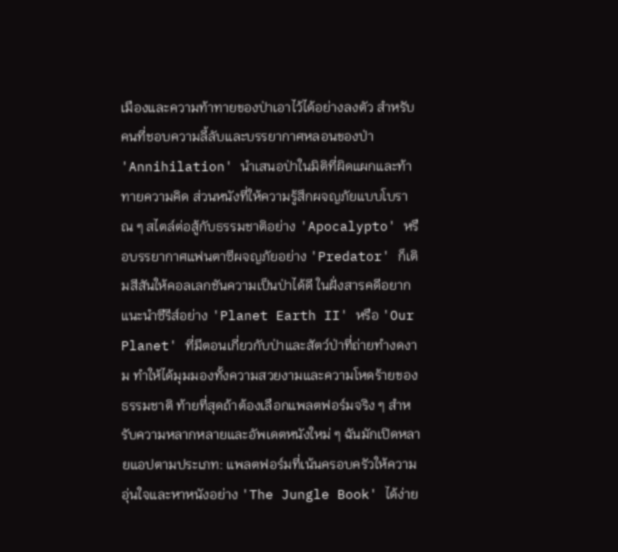เมืองและความท้าทายของป่าเอาไว้ได้อย่างลงตัว สำหรับคนที่ชอบความลี้ลับและบรรยากาศหลอนของป่า 'Annihilation' นำเสนอป่าในมิติที่ผิดแผกและท้าทายความคิด ส่วนหนังที่ให้ความรู้สึกผจญภัยแบบโบราณ ๆ สไตล์ต่อสู้กับธรรมชาติอย่าง 'Apocalypto' หรือบรรยากาศแฟนตาซีผจญภัยอย่าง 'Predator' ก็เติมสีสันให้คอลเลกชันความเป็นป่าได้ดี ในฝั่งสารคดีอยากแนะนำซีรีส์อย่าง 'Planet Earth II' หรือ 'Our Planet' ที่มีตอนเกี่ยวกับป่าและสัตว์ป่าที่ถ่ายทำงดงาม ทำให้ได้มุมมองทั้งความสวยงามและความโหดร้ายของธรรมชาติ ท้ายที่สุดถ้าต้องเลือกแพลตฟอร์มจริง ๆ สำหรับความหลากหลายและอัพเดตหนังใหม่ ๆ ฉันมักเปิดหลายแอปตามประเภท: แพลตฟอร์มที่เน้นครอบครัวให้ความอุ่นใจและหาหนังอย่าง 'The Jungle Book' ได้ง่าย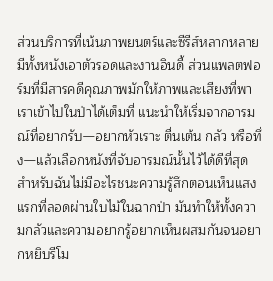ส่วนบริการที่เน้นภาพยนตร์และซีรีส์หลากหลายมีทั้งหนังเอาตัวรอดและงานอินดี้ ส่วนแพลตฟอร์มที่มีสารคดีคุณภาพมักให้ภาพและเสียงที่พาเราเข้าไปในป่าได้เต็มที่ แนะนำให้เริ่มจากอารมณ์ที่อยากรับ—อยากหัวเราะ ตื่นเต้น กลัว หรือทึ่ง—แล้วเลือกหนังที่จับอารมณ์นั้นไว้ได้ดีที่สุด สำหรับฉันไม่มีอะไรชนะความรู้สึกตอนเห็นแสงแรกที่ลอดผ่านใบไม้ในฉากป่า มันทำให้ทั้งความกลัวและความอยากรู้อยากเห็นผสมกันจนอยากหยิบรีโม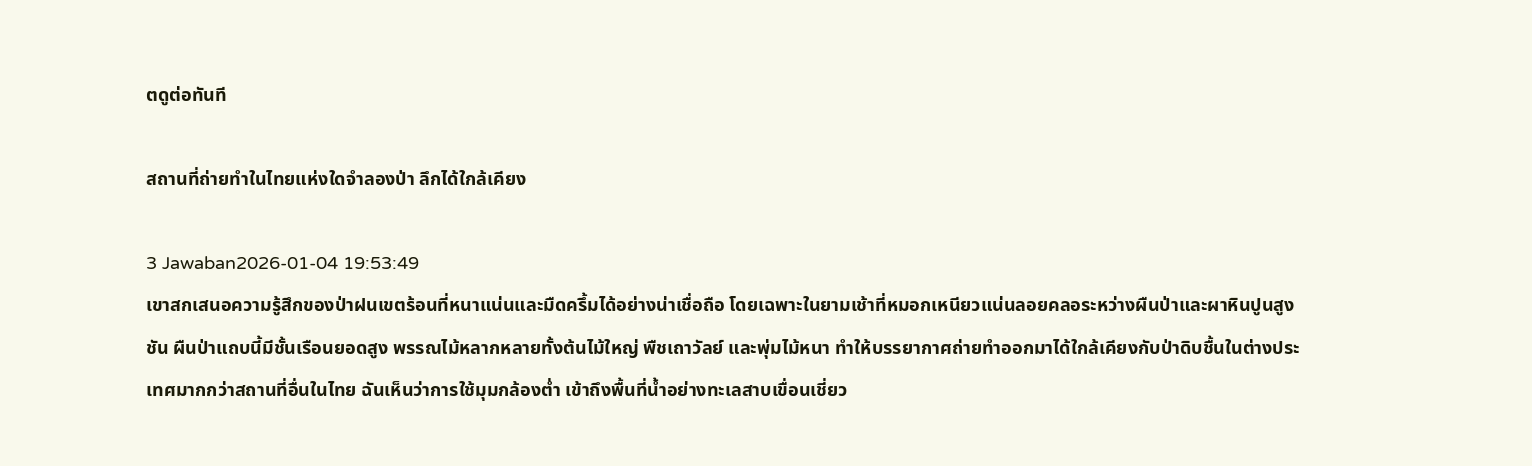ตดูต่อทันที

สถานที่ถ่ายทำในไทยแห่งใดจำลองป่า ลึกได้ใกล้เคียง

3 Jawaban2026-01-04 19:53:49
เขาสกเสนอความรู้สึกของป่าฝนเขตร้อนที่หนาแน่นและมืดครึ้มได้อย่างน่าเชื่อถือ โดยเฉพาะในยามเช้าที่หมอกเหนียวแน่นลอยคลอระหว่างผืนป่าและผาหินปูนสูงชัน ผืนป่าแถบนี้มีชั้นเรือนยอดสูง พรรณไม้หลากหลายทั้งต้นไม้ใหญ่ พืชเถาวัลย์ และพุ่มไม้หนา ทำให้บรรยากาศถ่ายทำออกมาได้ใกล้เคียงกับป่าดิบชื้นในต่างประเทศมากกว่าสถานที่อื่นในไทย ฉันเห็นว่าการใช้มุมกล้องต่ำ เข้าถึงพื้นที่น้ำอย่างทะเลสาบเขื่อนเชี่ยว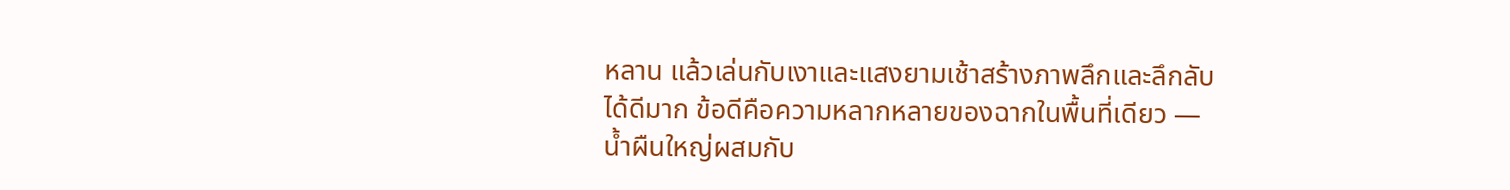หลาน แล้วเล่นกับเงาและแสงยามเช้าสร้างภาพลึกและลึกลับได้ดีมาก ข้อดีคือความหลากหลายของฉากในพื้นที่เดียว — น้ำผืนใหญ่ผสมกับ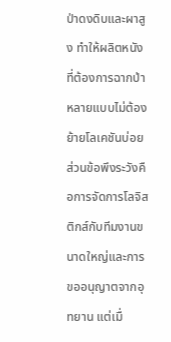ป่าดงดิบและผาสูง ทำให้ผลิตหนังที่ต้องการฉากป่าหลายแบบไม่ต้องย้ายโลเคชันบ่อย ส่วนข้อพึงระวังคือการจัดการโลจิสติกส์กับทีมงานขนาดใหญ่และการขออนุญาตจากอุทยาน แต่เมื่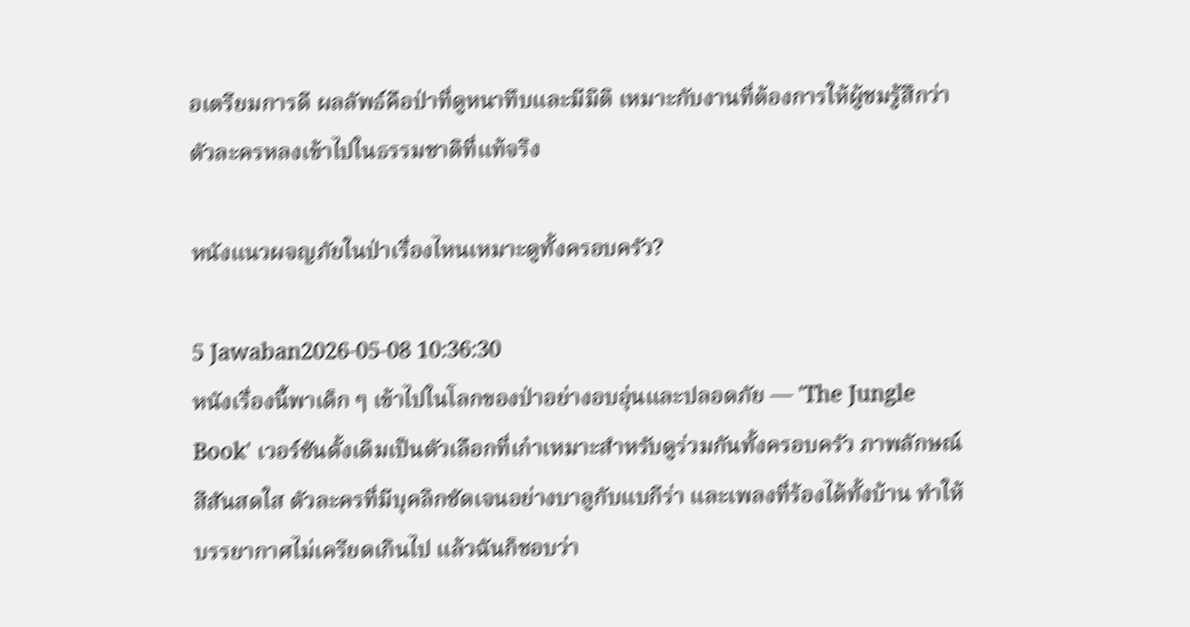อเตรียมการดี ผลลัพธ์คือป่าที่ดูหนาทึบและมีมิติ เหมาะกับงานที่ต้องการให้ผู้ชมรู้สึกว่าตัวละครหลงเข้าไปในธรรมชาติที่แท้จริง

หนังแนวผจญภัยในป่าเรื่องไหนเหมาะดูทั้งครอบครัว?

5 Jawaban2026-05-08 10:36:30
หนังเรื่องนี้พาเด็ก ๆ เข้าไปในโลกของป่าอย่างอบอุ่นและปลอดภัย — 'The Jungle Book' เวอร์ชันดั้งเดิมเป็นตัวเลือกที่เก๋าเหมาะสำหรับดูร่วมกันทั้งครอบครัว ภาพลักษณ์สีสันสดใส ตัวละครที่มีบุคลิกชัดเจนอย่างบาลูกับแบกีร่า และเพลงที่ร้องได้ทั้งบ้าน ทำให้บรรยากาศไม่เครียดเกินไป แล้วฉันก็ชอบว่า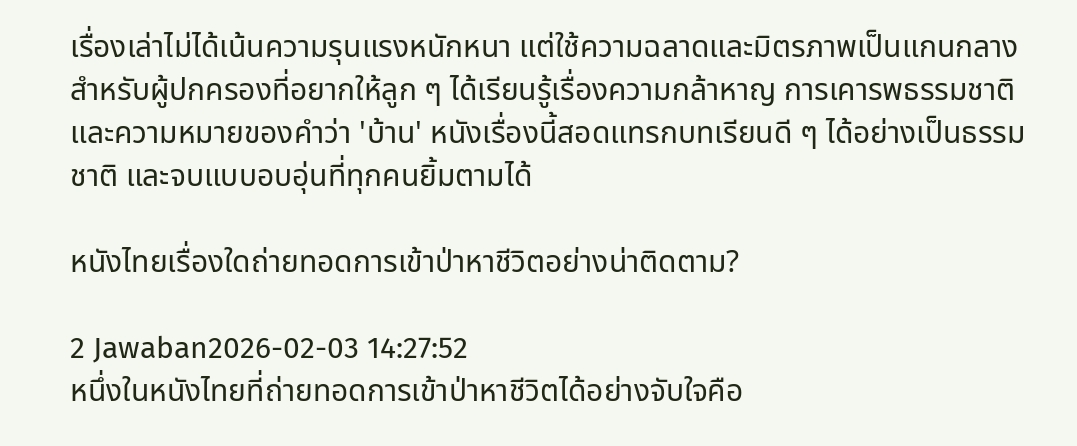เรื่องเล่าไม่ได้เน้นความรุนแรงหนักหนา แต่ใช้ความฉลาดและมิตรภาพเป็นแกนกลาง สำหรับผู้ปกครองที่อยากให้ลูก ๆ ได้เรียนรู้เรื่องความกล้าหาญ การเคารพธรรมชาติ และความหมายของคำว่า 'บ้าน' หนังเรื่องนี้สอดแทรกบทเรียนดี ๆ ได้อย่างเป็นธรรมชาติ และจบแบบอบอุ่นที่ทุกคนยิ้มตามได้

หนังไทยเรื่องใดถ่ายทอดการเข้าป่าหาชีวิตอย่างน่าติดตาม?

2 Jawaban2026-02-03 14:27:52
หนึ่งในหนังไทยที่ถ่ายทอดการเข้าป่าหาชีวิตได้อย่างจับใจคือ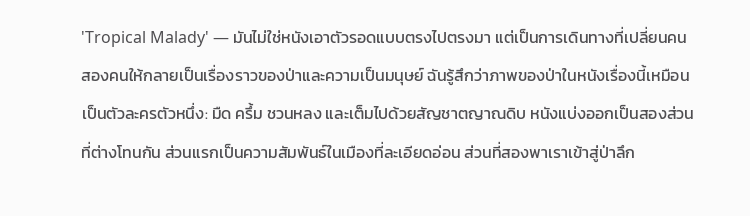'Tropical Malady' — มันไม่ใช่หนังเอาตัวรอดแบบตรงไปตรงมา แต่เป็นการเดินทางที่เปลี่ยนคนสองคนให้กลายเป็นเรื่องราวของป่าและความเป็นมนุษย์ ฉันรู้สึกว่าภาพของป่าในหนังเรื่องนี้เหมือนเป็นตัวละครตัวหนึ่ง: มืด ครึ้ม ชวนหลง และเต็มไปด้วยสัญชาตญาณดิบ หนังแบ่งออกเป็นสองส่วนที่ต่างโทนกัน ส่วนแรกเป็นความสัมพันธ์ในเมืองที่ละเอียดอ่อน ส่วนที่สองพาเราเข้าสู่ป่าลึก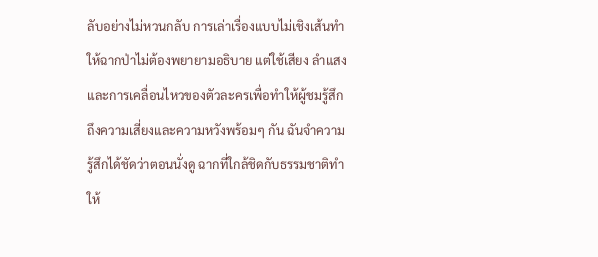ลับอย่างไม่หวนกลับ การเล่าเรื่องแบบไม่เชิงเส้นทำให้ฉากป่าไม่ต้องพยายามอธิบาย แต่ใช้เสียง ลำแสง และการเคลื่อนไหวของตัวละครเพื่อทำให้ผู้ชมรู้สึกถึงความเสี่ยงและความหวังพร้อมๆ กัน ฉันจำความรู้สึกได้ชัดว่าตอนนั่งดู ฉากที่ใกล้ชิดกับธรรมชาติทำให้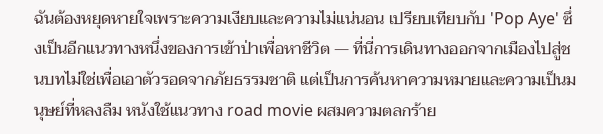ฉันต้องหยุดหายใจเพราะความเงียบและความไม่แน่นอน เปรียบเทียบกับ 'Pop Aye' ซึ่งเป็นอีกแนวทางหนึ่งของการเข้าป่าเพื่อหาชีวิต — ที่นี่การเดินทางออกจากเมืองไปสู่ชนบทไม่ใช่เพื่อเอาตัวรอดจากภัยธรรมชาติ แต่เป็นการค้นหาความหมายและความเป็นมนุษย์ที่หลงลืม หนังใช้แนวทาง road movie ผสมความตลกร้าย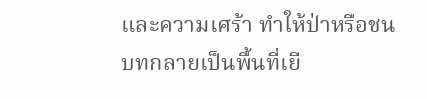และความเศร้า ทำให้ป่าหรือชนบทกลายเป็นพื้นที่เยี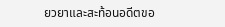ยวยาและสะท้อนอดีตขอ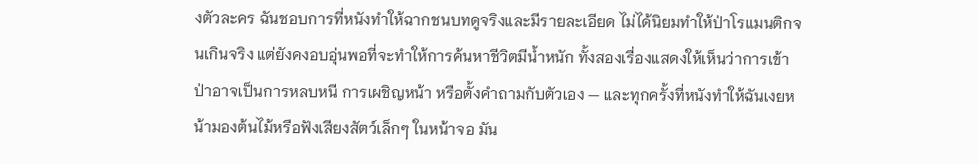งตัวละคร ฉันชอบการที่หนังทำให้ฉากชนบทดูจริงและมีรายละเอียด ไม่ได้นิยมทำให้ป่าโรแมนติกจนเกินจริง แต่ยังคงอบอุ่นพอที่จะทำให้การค้นหาชีวิตมีน้ำหนัก ทั้งสองเรื่องแสดงให้เห็นว่าการเข้าป่าอาจเป็นการหลบหนี การเผชิญหน้า หรือตั้งคำถามกับตัวเอง — และทุกครั้งที่หนังทำให้ฉันเงยหน้ามองต้นไม้หรือฟังเสียงสัตว์เล็กๆ ในหน้าจอ มัน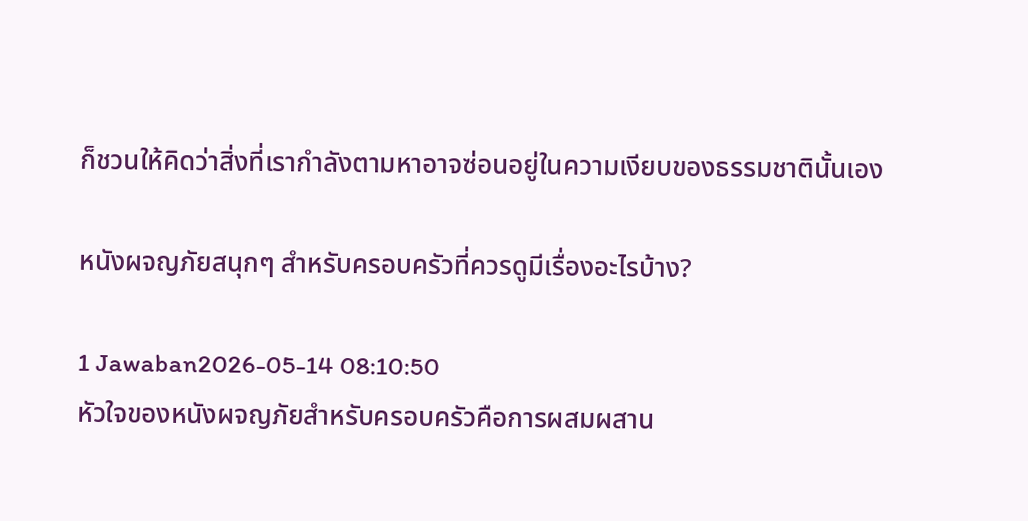ก็ชวนให้คิดว่าสิ่งที่เรากำลังตามหาอาจซ่อนอยู่ในความเงียบของธรรมชาตินั้นเอง

หนังผจญภัยสนุกๆ สำหรับครอบครัวที่ควรดูมีเรื่องอะไรบ้าง?

1 Jawaban2026-05-14 08:10:50
หัวใจของหนังผจญภัยสำหรับครอบครัวคือการผสมผสาน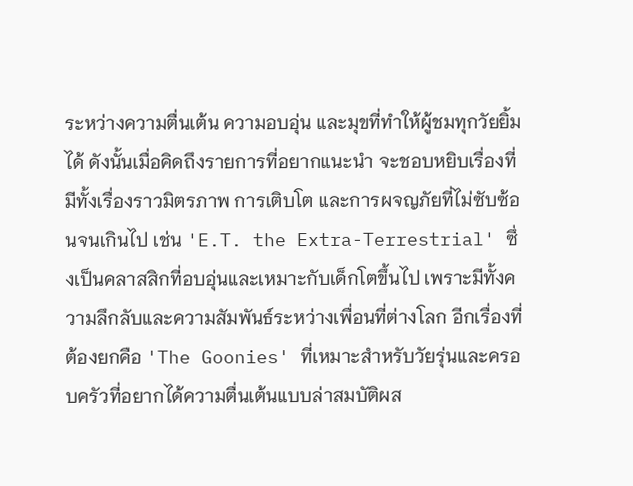ระหว่างความตื่นเต้น ความอบอุ่น และมุขที่ทำให้ผู้ชมทุกวัยยิ้มได้ ดังนั้นเมื่อคิดถึงรายการที่อยากแนะนำ จะชอบหยิบเรื่องที่มีทั้งเรื่องราวมิตรภาพ การเติบโต และการผจญภัยที่ไม่ซับซ้อนจนเกินไป เช่น 'E.T. the Extra-Terrestrial' ซึ่งเป็นคลาสสิกที่อบอุ่นและเหมาะกับเด็กโตขึ้นไป เพราะมีทั้งความลึกลับและความสัมพันธ์ระหว่างเพื่อนที่ต่างโลก อีกเรื่องที่ต้องยกคือ 'The Goonies' ที่เหมาะสำหรับวัยรุ่นและครอบครัวที่อยากได้ความตื่นเต้นแบบล่าสมบัติผส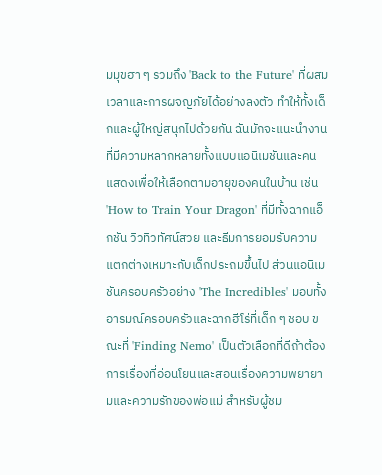มมุขฮา ๆ รวมถึง 'Back to the Future' ที่ผสมเวลาและการผจญภัยได้อย่างลงตัว ทำให้ทั้งเด็กและผู้ใหญ่สนุกไปด้วยกัน ฉันมักจะแนะนำงานที่มีความหลากหลายทั้งแบบแอนิเมชันและคนแสดงเพื่อให้เลือกตามอายุของคนในบ้าน เช่น 'How to Train Your Dragon' ที่มีทั้งฉากแอ็กชัน วิวทิวทัศน์สวย และธีมการยอมรับความแตกต่างเหมาะกับเด็กประถมขึ้นไป ส่วนแอนิเมชันครอบครัวอย่าง 'The Incredibles' มอบทั้งอารมณ์ครอบครัวและฉากฮีโร่ที่เด็ก ๆ ชอบ ขณะที่ 'Finding Nemo' เป็นตัวเลือกที่ดีถ้าต้องการเรื่องที่อ่อนโยนและสอนเรื่องความพยายามและความรักของพ่อแม่ สำหรับผู้ชม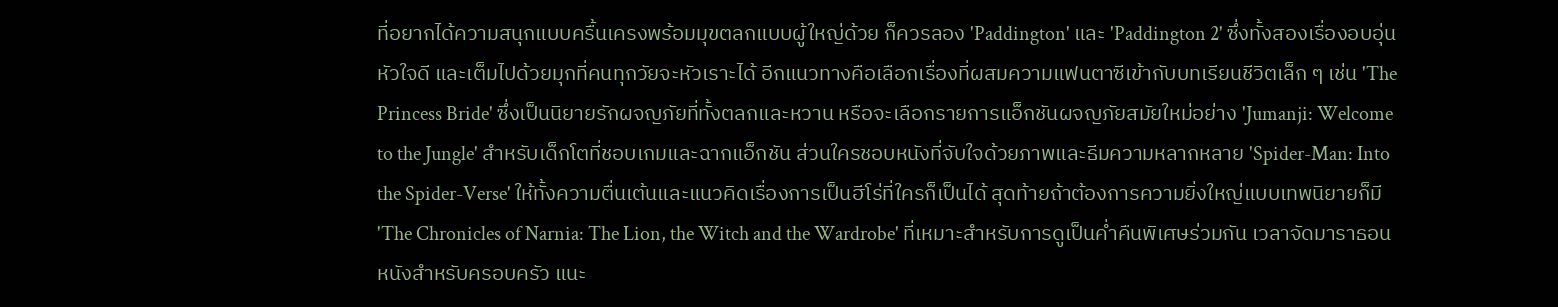ที่อยากได้ความสนุกแบบครื้นเครงพร้อมมุขตลกแบบผู้ใหญ่ด้วย ก็ควรลอง 'Paddington' และ 'Paddington 2' ซึ่งทั้งสองเรื่องอบอุ่น หัวใจดี และเต็มไปด้วยมุกที่คนทุกวัยจะหัวเราะได้ อีกแนวทางคือเลือกเรื่องที่ผสมความแฟนตาซีเข้ากับบทเรียนชีวิตเล็ก ๆ เช่น 'The Princess Bride' ซึ่งเป็นนิยายรักผจญภัยที่ทั้งตลกและหวาน หรือจะเลือกรายการแอ็กชันผจญภัยสมัยใหม่อย่าง 'Jumanji: Welcome to the Jungle' สำหรับเด็กโตที่ชอบเกมและฉากแอ็กชัน ส่วนใครชอบหนังที่จับใจด้วยภาพและธีมความหลากหลาย 'Spider-Man: Into the Spider-Verse' ให้ทั้งความตื่นเต้นและแนวคิดเรื่องการเป็นฮีโร่ที่ใครก็เป็นได้ สุดท้ายถ้าต้องการความยิ่งใหญ่แบบเทพนิยายก็มี 'The Chronicles of Narnia: The Lion, the Witch and the Wardrobe' ที่เหมาะสำหรับการดูเป็นค่ำคืนพิเศษร่วมกัน เวลาจัดมาราธอนหนังสำหรับครอบครัว แนะ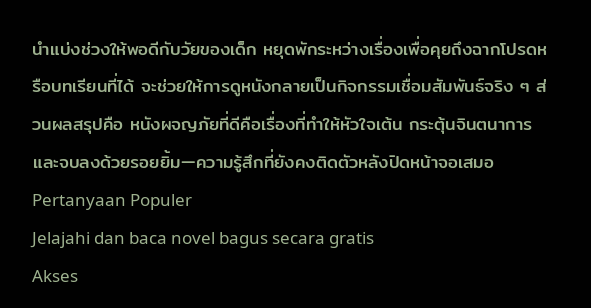นำแบ่งช่วงให้พอดีกับวัยของเด็ก หยุดพักระหว่างเรื่องเพื่อคุยถึงฉากโปรดหรือบทเรียนที่ได้ จะช่วยให้การดูหนังกลายเป็นกิจกรรมเชื่อมสัมพันธ์จริง ๆ ส่วนผลสรุปคือ หนังผจญภัยที่ดีคือเรื่องที่ทำให้หัวใจเต้น กระตุ้นจินตนาการ และจบลงด้วยรอยยิ้ม—ความรู้สึกที่ยังคงติดตัวหลังปิดหน้าจอเสมอ
Pertanyaan Populer
Jelajahi dan baca novel bagus secara gratis
Akses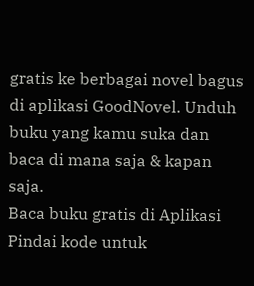gratis ke berbagai novel bagus di aplikasi GoodNovel. Unduh buku yang kamu suka dan baca di mana saja & kapan saja.
Baca buku gratis di Aplikasi
Pindai kode untuk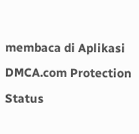membaca di Aplikasi
DMCA.com Protection Status